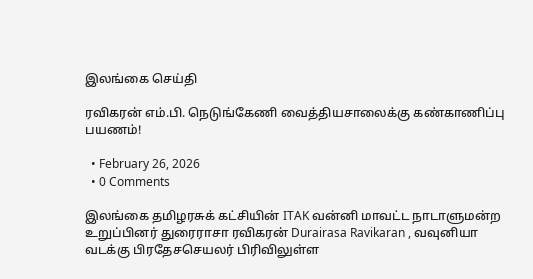இலங்கை செய்தி

ரவிகரன் எம்.பி. நெடுங்கேணி வைத்தியசாலைக்கு கண்காணிப்பு பயணம்!

  • February 26, 2026
  • 0 Comments

இலங்கை தமிழரசுக் கட்சியின் ITAK வன்னி மாவட்ட நாடாளுமன்ற உறுப்பினர் துரைராசா ரவிகரன் Durairasa Ravikaran , வவுனியா வடக்கு பிரதேசசெயலர் பிரிவிலுள்ள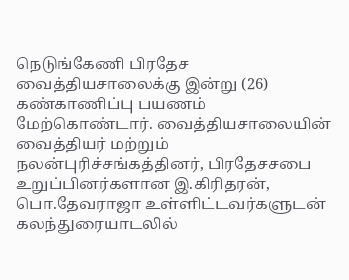நெடுங்கேணி பிரதேச வைத்தியசாலைக்கு இன்று (26) கண்காணிப்பு பயணம் மேற்கொண்டார். வைத்தியசாலையின் வைத்தியர் மற்றும் நலன்புரிச்சங்கத்தினர், பிரதேசசபை உறுப்பினர்களான இ.கிரிதரன், பொ.தேவராஜா உள்ளிட்டவர்களுடன் கலந்துரையாடலில்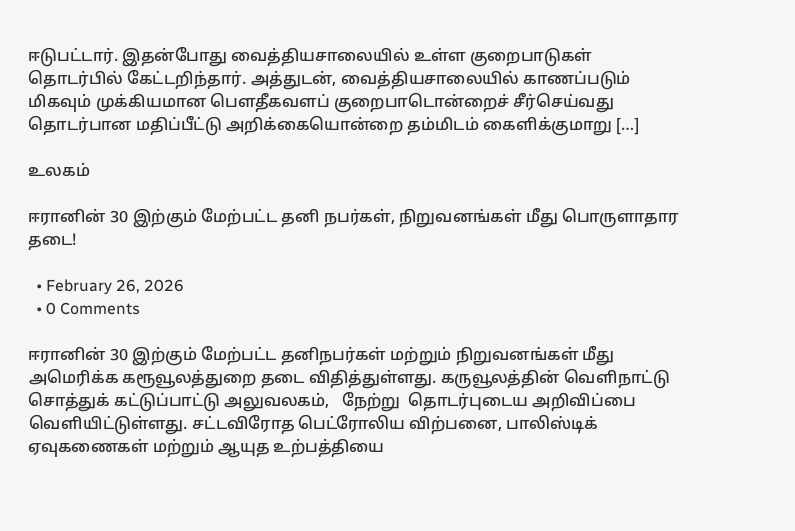ஈடுபட்டார். இதன்போது வைத்தியசாலையில் உள்ள குறைபாடுகள் தொடர்பில் கேட்டறிந்தார். அத்துடன், வைத்தியசாலையில் காணப்படும் மிகவும் முக்கியமான பௌதீகவளப் குறைபாடொன்றைச் சீர்செய்வது தொடர்பான மதிப்பீட்டு அறிக்கையொன்றை தம்மிடம் கைளிக்குமாறு […]

உலகம்

ஈரானின் 30 இற்கும் மேற்பட்ட தனி நபர்கள், நிறுவனங்கள் மீது பொருளாதார தடை!

  • February 26, 2026
  • 0 Comments

ஈரானின் 30 இற்கும் மேற்பட்ட தனிநபர்கள் மற்றும் நிறுவனங்கள் மீது அமெரிக்க கரூவூலத்துறை தடை விதித்துள்ளது. கருவூலத்தின் வெளிநாட்டு சொத்துக் கட்டுப்பாட்டு அலுவலகம்,   நேற்று  தொடர்புடைய அறிவிப்பை வெளியிட்டுள்ளது. சட்டவிரோத பெட்ரோலிய விற்பனை, பாலிஸ்டிக் ஏவுகணைகள் மற்றும் ஆயுத உற்பத்தியை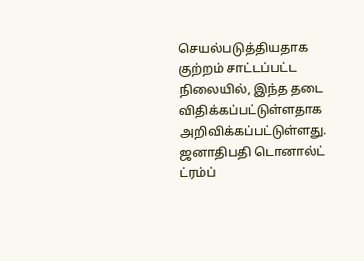செயல்படுத்தியதாக குற்றம் சாட்டப்பட்ட நிலையில், இந்த தடை விதிக்கப்பட்டுள்ளதாக அறிவிக்கப்பட்டுள்ளது. ஜனாதிபதி டொனால்ட் ட்ரம்ப்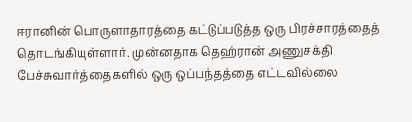ஈரானின் பொருளாதாரத்தை கட்டுப்படுத்த ஒரு பிரச்சாரத்தைத் தொடங்கியுள்ளார். முன்னதாக தெஹ்ரான் அணுசக்தி பேச்சுவார்த்தைகளில் ஒரு ஒப்பந்தத்தை எட்டவில்லை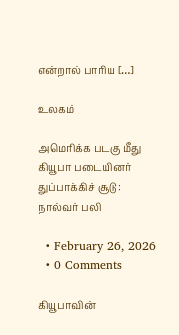என்றால் பாரிய […]

உலகம்

அமெரிக்க படகு மீது கியூபா படையினர் துப்பாக்கிச் சூடு : நால்வர் பலி

  • February 26, 2026
  • 0 Comments

கியூபாவின்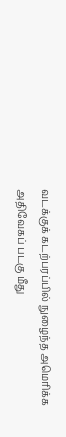வடக்குக் கடற்பரப்பில் நுழைந்த அமெரிக்க அதிவேகப் படகு மீது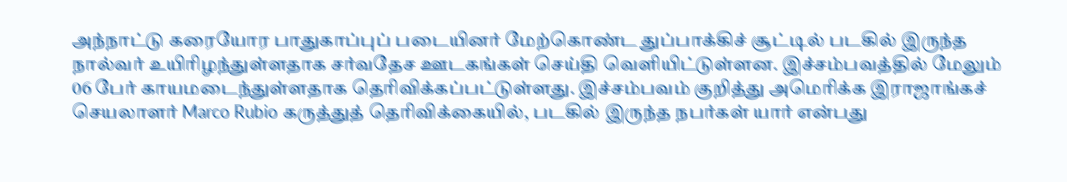அந்நாட்டு கரையோர பாதுகாப்புப் படையினர் மேற்கொண்ட துப்பாக்கிச் சூட்டில் படகில் இருந்த நால்வர் உயிரிழந்துள்ளதாக சர்வதேச ஊடகங்கள் செய்தி வெளியிட்டுள்ளன. இச்சம்பவத்தில் மேலும் 06 பேர் காயமடைந்துள்ளதாக தெரிவிக்கப்பட்டுள்ளது. இச்சம்பவம் குறித்து அமெரிக்க இராஜாங்கச் செயலாளர் Marco Rubio கருத்துத் தெரிவிக்கையில், படகில் இருந்த நபர்கள் யார் என்பது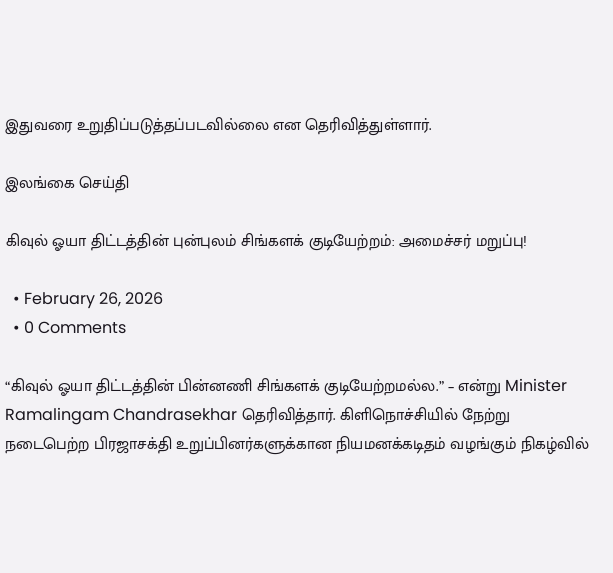இதுவரை உறுதிப்படுத்தப்படவில்லை என தெரிவித்துள்ளார்.

இலங்கை செய்தி

கிவுல் ஓயா திட்டத்தின் புன்புலம் சிங்களக் குடியேற்றம்: அமைச்சர் மறுப்பு!

  • February 26, 2026
  • 0 Comments

“கிவுல் ஓயா திட்டத்தின் பின்னணி சிங்களக் குடியேற்றமல்ல.” – என்று Minister Ramalingam Chandrasekhar தெரிவித்தார். கிளிநொச்சியில் நேற்று நடைபெற்ற பிரஜாசக்தி உறுப்பினர்களுக்கான நியமனக்கடிதம் வழங்கும் நிகழ்வில்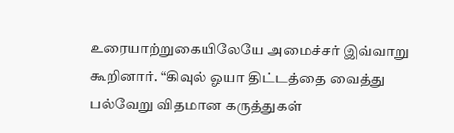உரையாற்றுகையிலேயே அமைச்சர் இவ்வாறு கூறினார். “கிவுல் ஓயா திட்டத்தை வைத்து பல்வேறு விதமான கருத்துகள்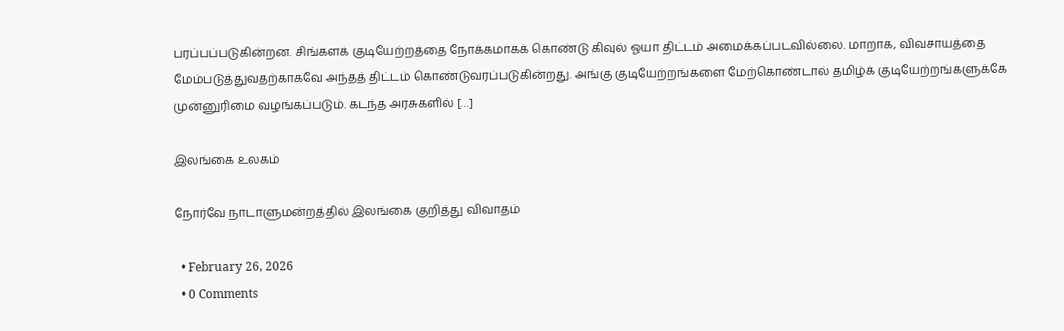பரப்பப்படுகின்றன. சிங்களக் குடியேற்றத்தை நோக்கமாகக் கொண்டு கிவுல் ஓயா திட்டம் அமைக்கப்படவில்லை. மாறாக, விவசாயத்தை மேம்படுத்துவதற்காகவே அந்தத் திட்டம் கொண்டுவரப்படுகின்றது. அங்கு குடியேற்றங்களை மேற்கொண்டால் தமிழ்க் குடியேற்றங்களுக்கே முன்னுரிமை வழங்கப்படும். கடந்த அரசுகளில் […]

இலங்கை உலகம்

நோர்வே நாடாளுமன்றத்தில் இலங்கை குறித்து விவாதம்

  • February 26, 2026
  • 0 Comments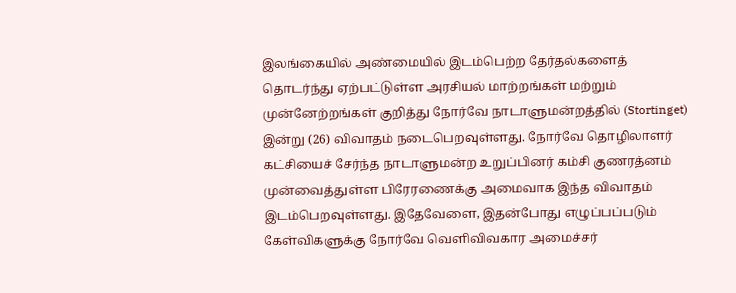இலங்கையில் அண்மையில் இடம்பெற்ற தேர்தல்களைத் தொடர்ந்து ஏற்பட்டுள்ள அரசியல் மாற்றங்கள் மற்றும் முன்னேற்றங்கள் குறித்து நோர்வே நாடாளுமன்றத்தில் (Stortinget) இன்று (26) விவாதம் நடைபெறவுள்ளது. நோர்வே தொழிலாளர் கட்சியைச் சேர்ந்த நாடாளுமன்ற உறுப்பினர் கம்சி குணரத்னம் முன்வைத்துள்ள பிரேரணைக்கு அமைவாக இந்த விவாதம் இடம்பெறவுள்ளது. இதேவேளை, இதன்போது எழுப்பப்படும் கேள்விகளுக்கு நோர்வே வெளிவிவகார அமைச்சர்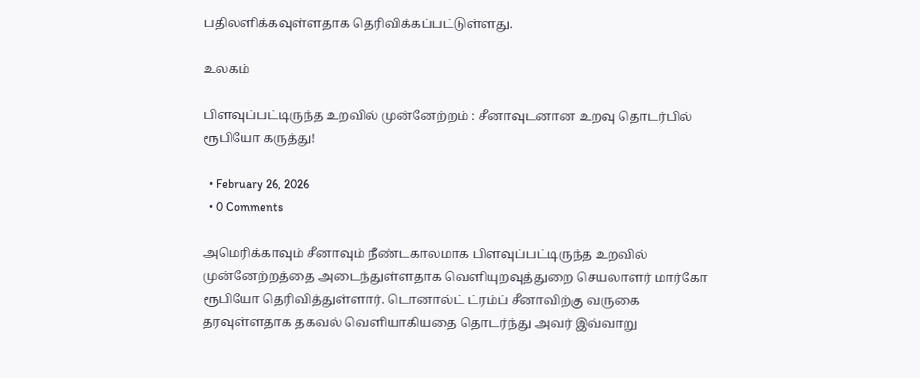பதிலளிக்கவுள்ளதாக தெரிவிக்கப்பட்டுள்ளது.

உலகம்

பிளவுப்பட்டிருந்த உறவில் முன்னேற்றம் : சீனாவுடனான உறவு தொடர்பில் ரூபியோ கருத்து!

  • February 26, 2026
  • 0 Comments

அமெரிக்காவும் சீனாவும் நீண்டகாலமாக பிளவுப்பட்டிருந்த உறவில் முன்னேற்றத்தை அடைந்துள்ளதாக வெளியுறவுத்துறை செயலாளர் மார்கோ ரூபியோ தெரிவித்துள்ளார். டொனால்ட் ட்ரம்ப் சீனாவிற்கு வருகை தரவுள்ளதாக தகவல் வெளியாகியதை தொடர்ந்து அவர் இவ்வாறு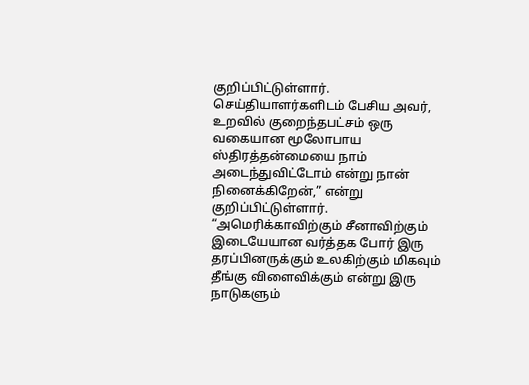குறிப்பிட்டுள்ளார். செய்தியாளர்களிடம் பேசிய அவர், உறவில் குறைந்தபட்சம் ஒரு வகையான மூலோபாய ஸ்திரத்தன்மையை நாம் அடைந்துவிட்டோம் என்று நான் நினைக்கிறேன்,” என்று குறிப்பிட்டுள்ளார். “அமெரிக்காவிற்கும் சீனாவிற்கும் இடையேயான வர்த்தக போர் இரு தரப்பினருக்கும் உலகிற்கும் மிகவும் தீங்கு விளைவிக்கும் என்று இரு நாடுகளும்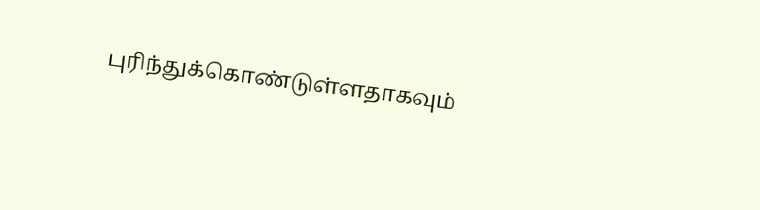புரிந்துக்கொண்டுள்ளதாகவும்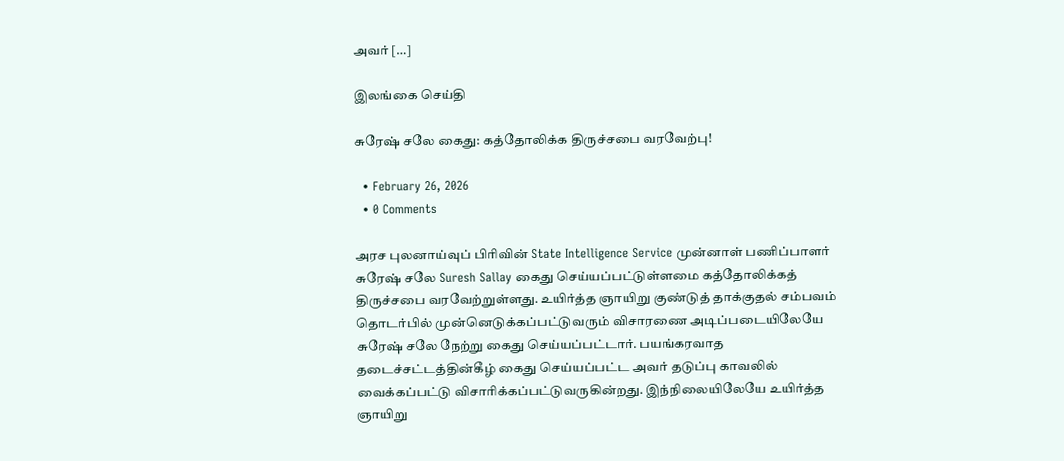அவர் […]

இலங்கை செய்தி

சுரேஷ் சலே கைது: கத்தோலிக்க திருச்சபை வரவேற்பு!

  • February 26, 2026
  • 0 Comments

அரச புலனாய்வுப் பிரிவின் State Intelligence Service முன்னாள் பணிப்பாளர் சுரேஷ் சலே Suresh Sallay கைது செய்யப்பட்டுள்ளமை கத்தோலிக்கத் திருச்சபை வரவேற்றுள்ளது. உயிர்த்த ஞாயிறு குண்டுத் தாக்குதல் சம்பவம் தொடர்பில் முன்னெடுக்கப்பட்டுவரும் விசாரணை அடிப்படையிலேயே சுரேஷ் சலே நேற்று கைது செய்யப்பட்டார். பயங்கரவாத தடைச்சட்டத்தின்கீழ் கைது செய்யப்பட்ட அவர் தடுப்பு காவலில் வைக்கப்பட்டு விசாரிக்கப்பட்டுவருகின்றது. இந்நிலையிலேயே உயிர்த்த ஞாயிறு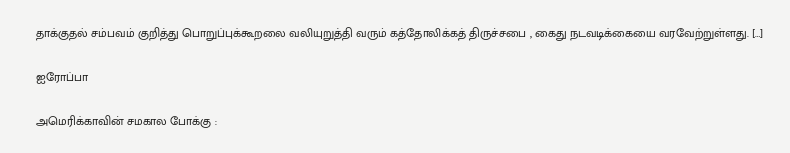தாக்குதல் சம்பவம் குறித்து பொறுப்புக்கூறலை வலியுறுத்தி வரும் கத்தோலிக்கத் திருச்சபை , கைது நடவடிக்கையை வரவேற்றுள்ளது. […]

ஐரோப்பா

அமெரிக்காவின் சமகால போக்கு :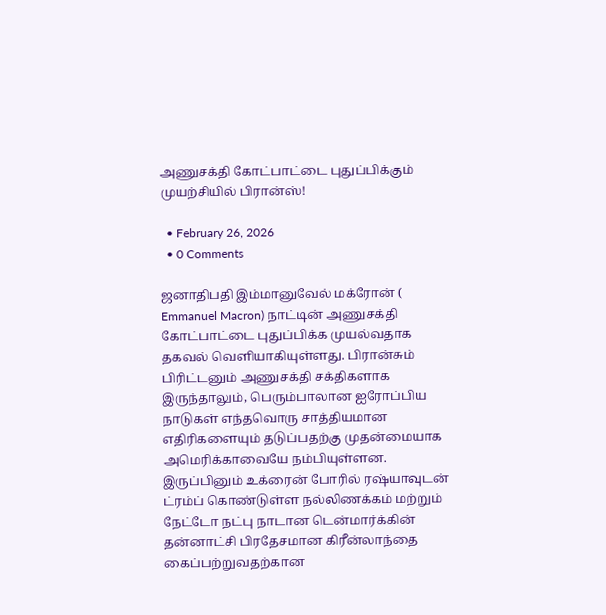அணுசக்தி கோட்பாட்டை புதுப்பிக்கும் முயற்சியில் பிரான்ஸ்!

  • February 26, 2026
  • 0 Comments

ஜனாதிபதி இம்மானுவேல் மக்ரோன் ( Emmanuel Macron) நாட்டின் அணுசக்தி கோட்பாட்டை புதுப்பிக்க முயல்வதாக தகவல் வெளியாகியுள்ளது. பிரான்சும் பிரிட்டனும் அணுசக்தி சக்திகளாக இருந்தாலும், பெரும்பாலான ஐரோப்பிய நாடுகள் எந்தவொரு சாத்தியமான எதிரிகளையும் தடுப்பதற்கு முதன்மையாக அமெரிக்காவையே நம்பியுள்ளன. இருப்பினும் உக்ரைன் போரில் ரஷ்யாவுடன் ட்ரம்ப் கொண்டுள்ள நல்லிணக்கம் மற்றும் நேட்டோ நட்பு நாடான டென்மார்க்கின் தன்னாட்சி பிரதேசமான கிரீன்லாந்தை கைப்பற்றுவதற்கான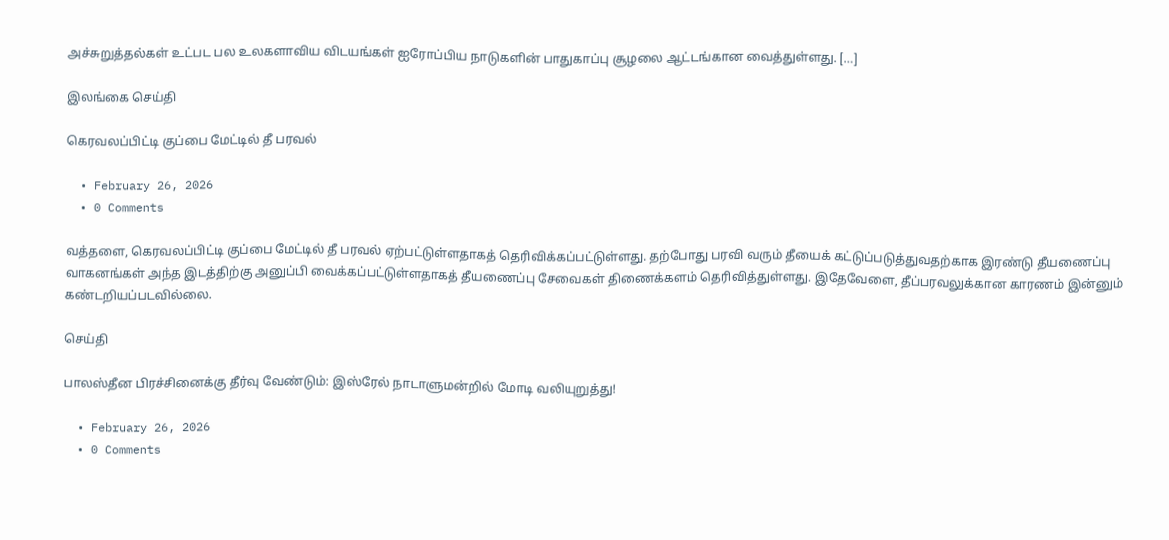அச்சுறுத்தல்கள் உட்பட பல உலகளாவிய விடயங்கள் ஐரோப்பிய நாடுகளின் பாதுகாப்பு சூழலை ஆட்டங்கான வைத்துள்ளது. […]

இலங்கை செய்தி

கெரவலப்பிட்டி குப்பை மேட்டில் தீ பரவல்

  • February 26, 2026
  • 0 Comments

வத்தளை, கெரவலப்பிட்டி குப்பை மேட்டில் தீ பரவல் ஏற்பட்டுள்ளதாகத் தெரிவிக்கப்பட்டுள்ளது. தற்போது பரவி வரும் தீயைக் கட்டுப்படுத்துவதற்காக இரண்டு தீயணைப்பு வாகனங்கள் அந்த இடத்திற்கு அனுப்பி வைக்கப்பட்டுள்ளதாகத் தீயணைப்பு சேவைகள் திணைக்களம் தெரிவித்துள்ளது. இதேவேளை, தீப்பரவலுக்கான காரணம் இன்னும் கண்டறியப்படவில்லை.

செய்தி

பாலஸ்தீன பிரச்சினைக்கு தீர்வு வேண்டும்: இஸ்ரேல் நாடாளுமன்றில் மோடி வலியுறுத்து!

  • February 26, 2026
  • 0 Comments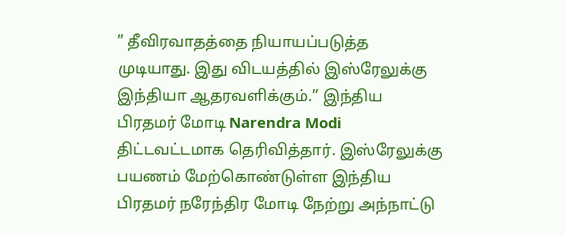” தீவிரவாதத்தை நியாயப்படுத்த முடியாது. இது விடயத்தில் இஸ்ரேலுக்கு இந்தியா ஆதரவளிக்கும்.’’ இந்திய பிரதமர் மோடி Narendra Modi திட்டவட்டமாக தெரிவித்தார். இஸ்ரேலுக்கு பயணம் மேற்கொண்டுள்ள இந்திய பிரதமர் நரேந்திர மோடி நேற்று அந்நாட்டு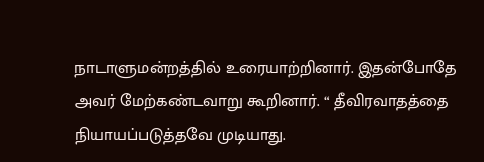நாடாளுமன்றத்தில் உரையாற்றினார். இதன்போதே அவர் மேற்கண்டவாறு கூறினார். “ தீவிரவாதத்தை நியாயப்படுத்தவே முடியாது.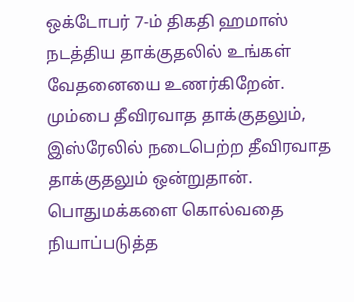ஒக்டோபர் 7-ம் திகதி ஹமாஸ் நடத்திய தாக்குதலில் உங்கள் வேதனையை உணர்கிறேன். மும்பை தீவிரவாத தாக்குதலும், இஸ்ரேலில் நடைபெற்ற தீவிரவாத தாக்குதலும் ஒன்றுதான். பொதுமக்களை கொல்வதை நியாப்படுத்த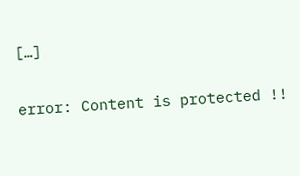[…]

error: Content is protected !!